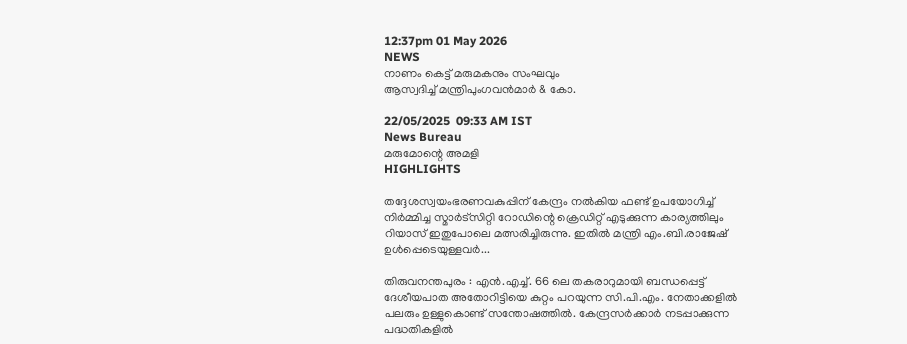12:37pm 01 May 2026
NEWS
നാണം കെട്ട് മരുമകനും സംഘവും
ആസ്വദിച്ച് മന്ത്രിപുംഗവൻമാര്‍ & കോ.

22/05/2025  09:33 AM IST
News Bureau
മരുമോന്റെ അമളി
HIGHLIGHTS

തദ്ദേശസ്വയംഭരണവകുപ്പിന് കേന്ദ്രം നൽകിയ ഫണ്ട് ഉപയോഗിച്ച് നിര്‍മ്മിച്ച സ്മാര്‍ട്സിറ്റി റോഡിന്റെ ക്രെഡിറ്റ് എടുക്കുന്ന കാര്യത്തിലും റിയാസ് ഇതുപോലെ മത്സരിച്ചിരുന്നു. ഇതിൽ മന്ത്രി എം.ബി.രാജേഷ് ഉൾപ്പെടെയുള്ളവര്‍...

തിരുവനന്തപുരം : എൻ.എച്ച്. 66 ലെ തകരാറുമായി ബന്ധപ്പെട്ട് ദേശീയപാത അതോറിട്ടിയെ കുറ്റം പറയുന്ന സി.പി.എം. നേതാക്കളിൽ പലരും ഉള്ളുകൊണ്ട് സന്തോഷത്തില്‍. കേന്ദ്രസര്‍ക്കാര്‍ നടപ്പാക്കുന്ന പദ്ധതികളിൽ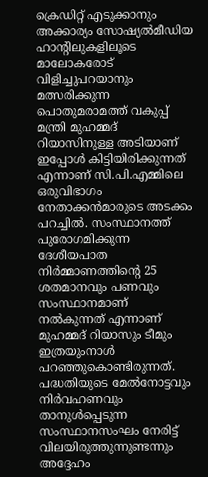ക്രെഡിറ്റ് എടുക്കാനും അക്കാര്യം സോഷ്യൽമീഡിയ ഹാന്റിലുകളിലൂടെ മാലോകരോട് വിളിച്ചുപറയാനും മത്സരിക്കുന്ന പൊതുമരാമത്ത് വകുപ്പ് മന്ത്രി മുഹമ്മദ് റിയാസിനുള്ള അടിയാണ് ഇപ്പോൾ കിട്ടിയിരിക്കുന്നത് എന്നാണ് സി.പി.എമ്മിലെ ഒരുവിഭാഗം നേതാക്കൻമാരുടെ അടക്കം പറച്ചിൽ. സംസ്ഥാനത്ത് പുരോഗമിക്കുന്ന ദേശീയപാത നിര്‍മ്മാണത്തിന്റെ 25 ശതമാനവും പണവും സംസ്ഥാനമാണ് നൽകുന്നത് എന്നാണ് മുഹമ്മദ് റിയാസും ടീമും ഇത്രയുംനാൾ പറഞ്ഞുകൊണ്ടിരുന്നത്. പദ്ധതിയുടെ മേൽനോട്ടവും നിര്‍വഹണവും താനുൾപ്പെടുന്ന സംസ്ഥാനസംഘം നേരിട്ട് വിലയിരുത്തുന്നുണ്ടന്നും അദ്ദേഹം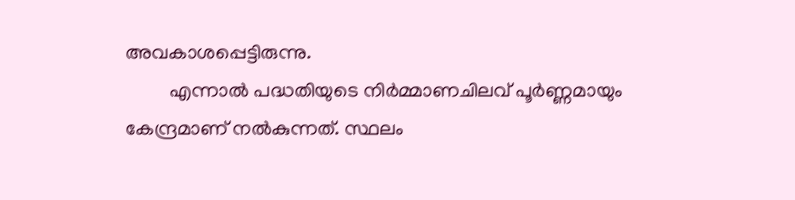അവകാശപ്പെട്ടിരുന്നു.
         എന്നാൽ പദ്ധതിയുടെ നിര്‍മ്മാണചിലവ് പൂര്‍ണ്ണമായും കേന്ദ്രമാണ് നൽകുന്നത്. സ്ഥലം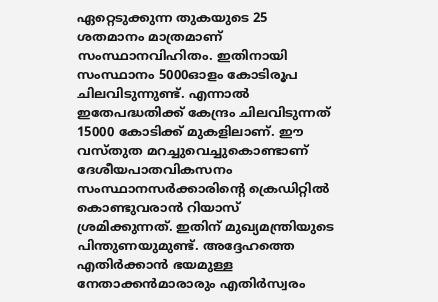ഏറ്റെടുക്കുന്ന തുകയുടെ 25 ശതമാനം മാത്രമാണ് സംസ്ഥാനവിഹിതം. ഇതിനായി സംസ്ഥാനം 5000ഓളം കോടിരൂപ ചിലവിടുന്നുണ്ട്. എന്നാൽ ഇതേപദ്ധതിക്ക് കേന്ദ്രം ചിലവിടുന്നത് 15000 കോടിക്ക് മുകളിലാണ്. ഈ വസ്തുത മറച്ചുവെച്ചുകൊണ്ടാണ് ദേശീയപാതവികസനം സംസ്ഥാനസര്‍ക്കാരിന്റെ ക്രെഡിറ്റിൽ കൊണ്ടുവരാൻ റിയാസ് ശ്രമിക്കുന്നത്. ഇതിന് മുഖ്യമന്ത്രിയുടെ പിന്തുണയുമുണ്ട്. അദ്ദേഹത്തെ എതിര്‍ക്കാൻ ഭയമുള്ള നേതാക്കൻമാരാരും എതിര്‍സ്വരം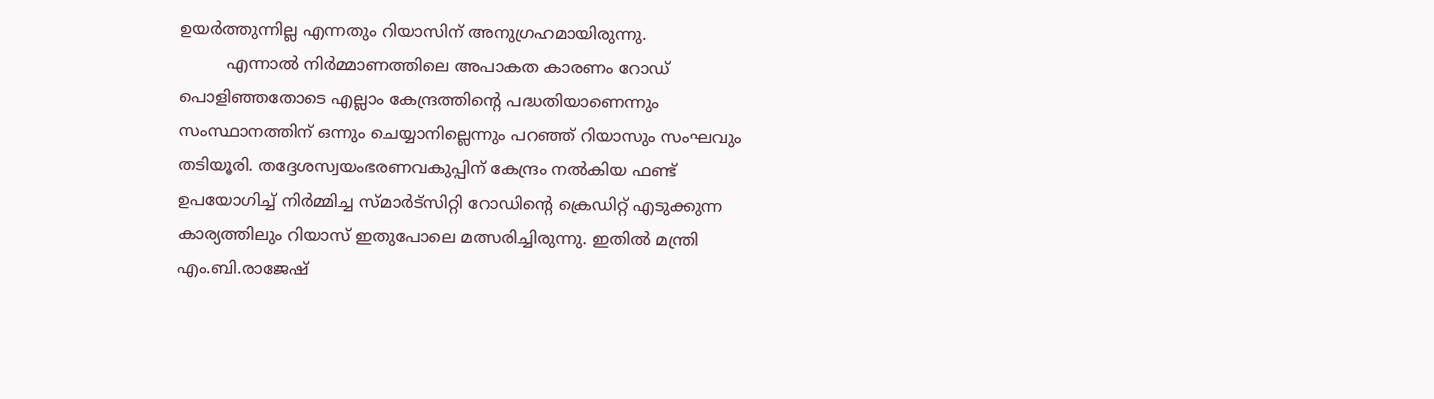ഉയര്‍ത്തുന്നില്ല എന്നതും റിയാസിന് അനുഗ്രഹമായിരുന്നു.
         എന്നാൽ നിര്‍മ്മാണത്തിലെ അപാകത കാരണം റോഡ് പൊളിഞ്ഞതോടെ എല്ലാം കേന്ദ്രത്തിന്റെ പദ്ധതിയാണെന്നും സംസ്ഥാനത്തിന് ഒന്നും ചെയ്യാനില്ലെന്നും പറഞ്ഞ് റിയാസും സംഘവും തടിയൂരി. തദ്ദേശസ്വയംഭരണവകുപ്പിന് കേന്ദ്രം നൽകിയ ഫണ്ട് ഉപയോഗിച്ച് നിര്‍മ്മിച്ച സ്മാര്‍ട്സിറ്റി റോഡിന്റെ ക്രെഡിറ്റ് എടുക്കുന്ന കാര്യത്തിലും റിയാസ് ഇതുപോലെ മത്സരിച്ചിരുന്നു. ഇതിൽ മന്ത്രി എം.ബി.രാജേഷ്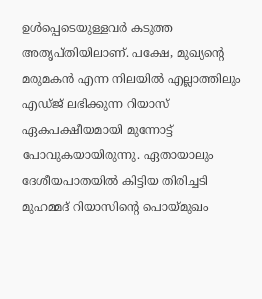ഉൾപ്പെടെയുള്ളവര്‍ കടുത്ത അതൃപ്തിയിലാണ്. പക്ഷേ, മുഖ്യന്റെ മരുമകൻ എന്ന നിലയിൽ എല്ലാത്തിലും എഡ്ജ് ലഭിക്കുന്ന റിയാസ് ഏകപക്ഷീയമായി മുന്നോട്ട് പോവുകയായിരുന്നു. ഏതായാലും ദേശീയപാതയിൽ കിട്ടിയ തിരിച്ചടി മുഹമ്മദ് റിയാസിന്റെ പൊയ്മുഖം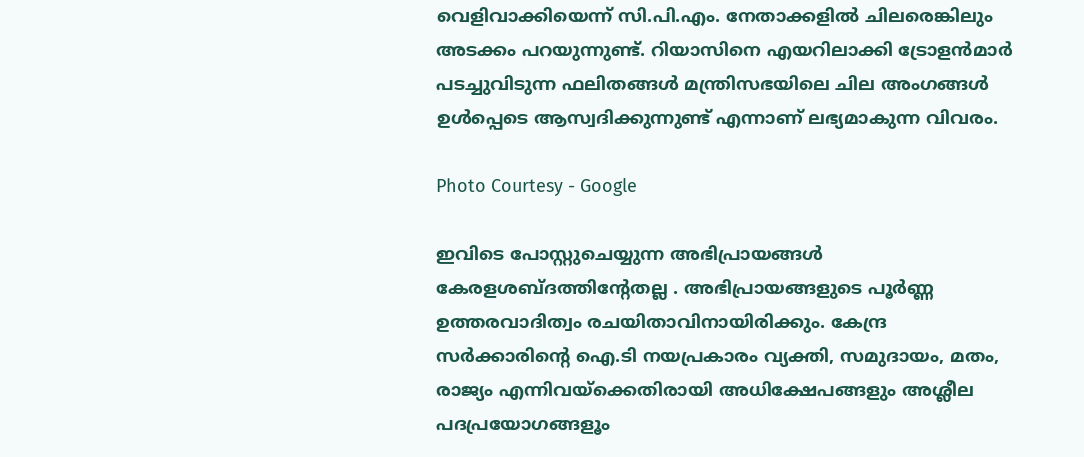വെളിവാക്കിയെന്ന് സി.പി.എം. നേതാക്കളിൽ ചിലരെങ്കിലും അടക്കം പറയുന്നുണ്ട്. റിയാസിനെ എയറിലാക്കി ട്രോളൻമാര്‍ പടച്ചുവിടുന്ന ഫലിതങ്ങൾ മന്ത്രിസഭയിലെ ചില അംഗങ്ങൾ ഉൾപ്പെടെ ആസ്വദിക്കുന്നുണ്ട് എന്നാണ് ലഭ്യമാകുന്ന വിവരം.

Photo Courtesy - Google

ഇവിടെ പോസ്റ്റുചെയ്യുന്ന അഭിപ്രായങ്ങള്‍ കേരളശബ്‌ദത്തിന്റേതല്ല . അഭിപ്രായങ്ങളുടെ പൂര്‍ണ്ണ ഉത്തരവാദിത്വം രചയിതാവിനായിരിക്കും. കേന്ദ്ര സർക്കാരിന്റെ ഐ.ടി നയപ്രകാരം വ്യക്തി, സമുദായം, മതം, രാജ്യം എന്നിവയ്ക്കെതിരായി അധിക്ഷേപങ്ങളും അശ്ലീല പദപ്രയോഗങ്ങളൂം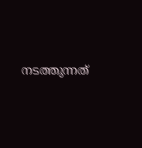നടത്തുന്നത്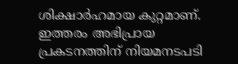ശിക്ഷാര്‍ഹമായ കുറ്റമാണ്. ഇത്തരം അഭിപ്രായ പ്രകടനത്തിന് നിയമനടപടി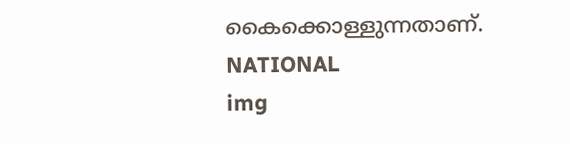കൈക്കൊള്ളുന്നതാണ്.
NATIONAL
img